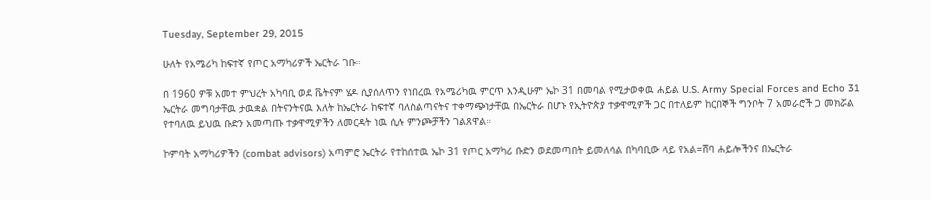Tuesday, September 29, 2015

ሁለት የአሜሪካ ከፍተኛ የጦር አማካሪዎች ኤርትራ ገቡ።

በ 1960 ዎቹ አመተ ምህረት አካባቢ ወደ ቬትናም ሄዶ ሲያሰለጥን የነበረዉ የአሜሪካዉ ምርጥ እንዲሁም ኤኮ 31 በመባል የሚታወቀዉ ሐይል U.S. Army Special Forces and Echo 31 ኤርትራ መግባታቸዉ ታዉቋል በትናንትናዉ እለት ከኤርትራ ከፍተኛ ባለስልጣናትና ተቀማጭነታቸዉ በኤርትራ በሆኑ የኢትዮጵያ ተቃዋሚዎች ጋር በተለይም ከርበኞች ግንቦት 7 አመራሮች ጋ መክሯል የተባለዉ ይህዉ ቡድን አመጣጡ ተቃዋሚዎችን ለመርዳት ነዉ ሲሉ ምንጮቻችን ገልጸዋል።

ኮምባት አማካሪዎችን (combat advisors) አጣምሮ ኤርትራ የተከሰተዉ ኤኮ 31 የጦር አማካሪ ቡድን ወደመጣበት ይመለሳል በካባቢው ላይ የአል=ሸባ ሐይሎችንና በኤርትራ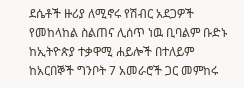ደሴቶች ዙሪያ ለሚኖሩ የሽብር አደጋዎች የመከላከል ስልጠና ሊሰጥ ነዉ ቢባልም ቡድኑ ከኢትዮጵያ ተቃዋሚ ሐይሎች በተለይም ከአርበኞች ግንቦት 7 አመራሮች ጋር መምከሩ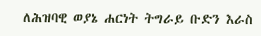ለሕዝባዊ ወያኔ ሐርነት ትግራይ ቡድን እራስ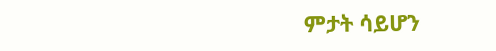ምታት ሳይሆን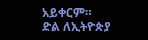አይቀርም።
ድል ለኢትዮጵያ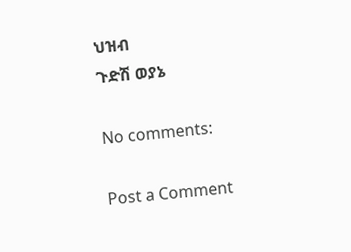ህዝብ
ጉድሽ ወያኔ

No comments:

Post a Comment